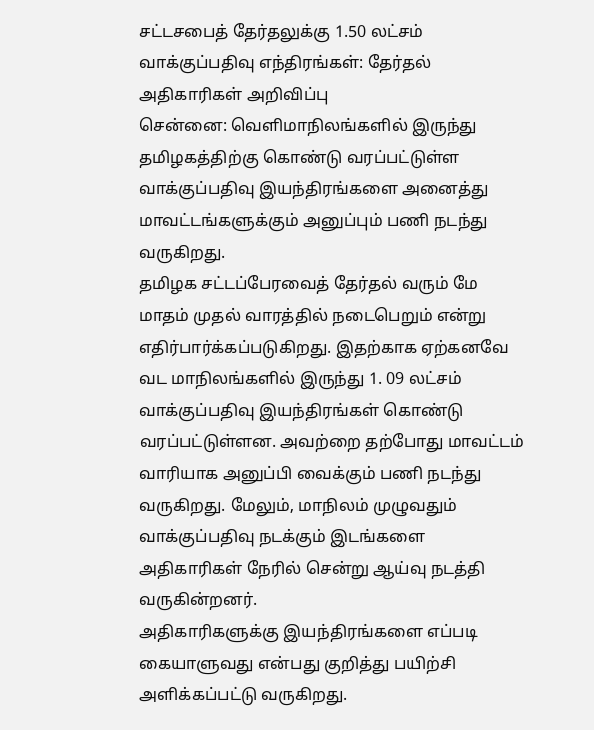சட்டசபைத் தேர்தலுக்கு 1.50 லட்சம் வாக்குப்பதிவு எந்திரங்கள்: தேர்தல் அதிகாரிகள் அறிவிப்பு
சென்னை: வெளிமாநிலங்களில் இருந்து தமிழகத்திற்கு கொண்டு வரப்பட்டுள்ள வாக்குப்பதிவு இயந்திரங்களை அனைத்து மாவட்டங்களுக்கும் அனுப்பும் பணி நடந்து வருகிறது.
தமிழக சட்டப்பேரவைத் தேர்தல் வரும் மே மாதம் முதல் வாரத்தில் நடைபெறும் என்று எதிர்பார்க்கப்படுகிறது. இதற்காக ஏற்கனவே வட மாநிலங்களில் இருந்து 1. 09 லட்சம் வாக்குப்பதிவு இயந்திரங்கள் கொண்டு வரப்பட்டுள்ளன. அவற்றை தற்போது மாவட்டம் வாரியாக அனுப்பி வைக்கும் பணி நடந்து வருகிறது. மேலும், மாநிலம் முழுவதும் வாக்குப்பதிவு நடக்கும் இடங்களை அதிகாரிகள் நேரில் சென்று ஆய்வு நடத்தி வருகின்றனர்.
அதிகாரிகளுக்கு இயந்திரங்களை எப்படி கையாளுவது என்பது குறித்து பயிற்சி அளிக்கப்பட்டு வருகிறது.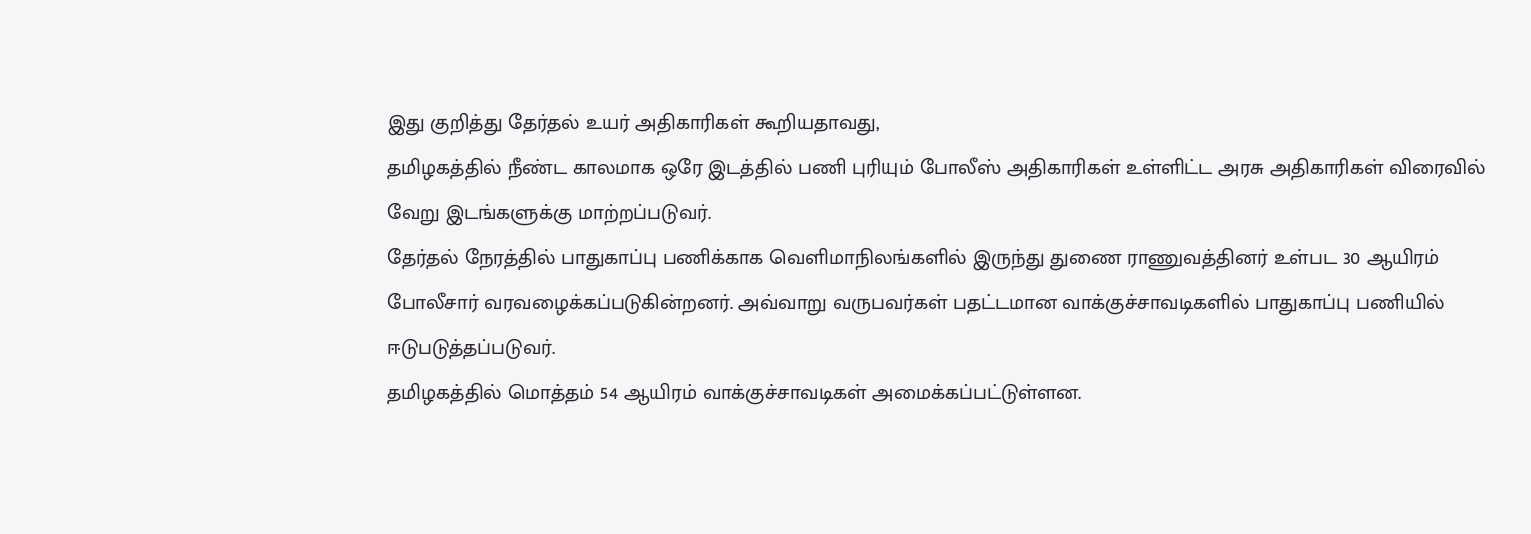இது குறித்து தேர்தல் உயர் அதிகாரிகள் கூறியதாவது,
தமிழகத்தில் நீண்ட காலமாக ஒரே இடத்தில் பணி புரியும் போலீஸ் அதிகாரிகள் உள்ளிட்ட அரசு அதிகாரிகள் விரைவில் வேறு இடங்களுக்கு மாற்றப்படுவர்.
தேர்தல் நேரத்தில் பாதுகாப்பு பணிக்காக வெளிமாநிலங்களில் இருந்து துணை ராணுவத்தினர் உள்பட 30 ஆயிரம் போலீசார் வரவழைக்கப்படுகின்றனர். அவ்வாறு வருபவர்கள் பதட்டமான வாக்குச்சாவடிகளில் பாதுகாப்பு பணியில் ஈடுபடுத்தப்படுவர்.
தமிழகத்தில் மொத்தம் 54 ஆயிரம் வாக்குச்சாவடிகள் அமைக்கப்பட்டுள்ளன.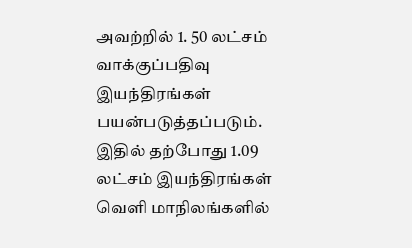அவற்றில் 1. 50 லட்சம் வாக்குப்பதிவு இயந்திரங்கள் பயன்படுத்தப்படும். இதில் தற்போது 1.09 லட்சம் இயந்திரங்கள் வெளி மாநிலங்களில்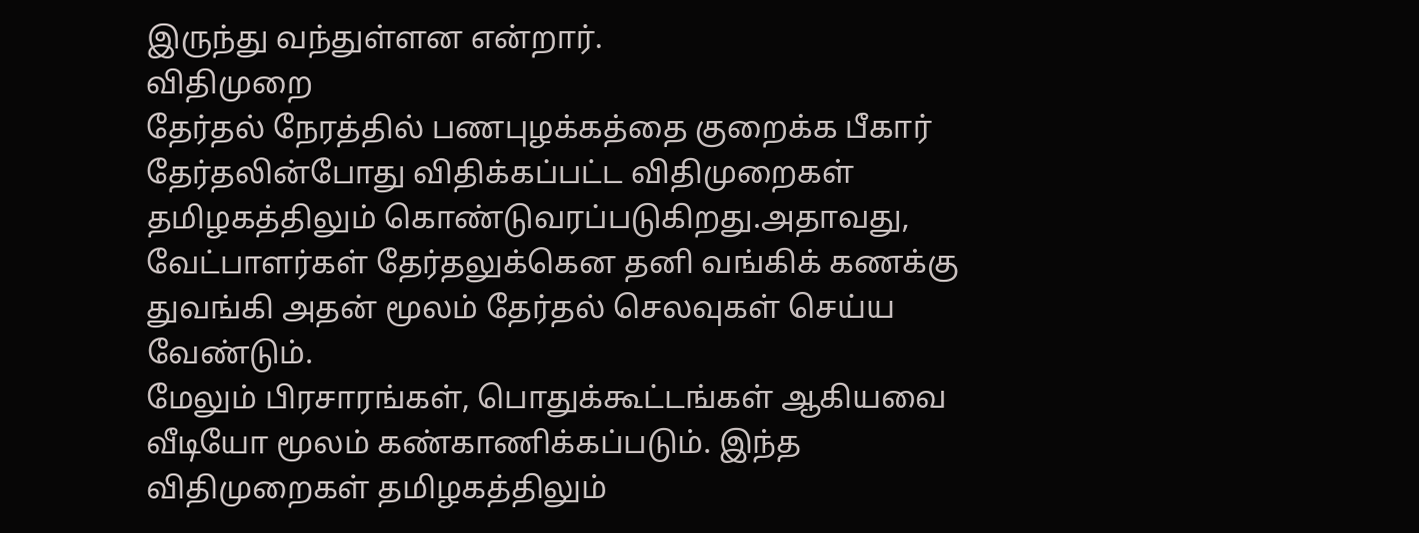இருந்து வந்துள்ளன என்றார்.
விதிமுறை
தேர்தல் நேரத்தில் பணபுழக்கத்தை குறைக்க பீகார் தேர்தலின்போது விதிக்கப்பட்ட விதிமுறைகள் தமிழகத்திலும் கொண்டுவரப்படுகிறது.அதாவது, வேட்பாளர்கள் தேர்தலுக்கென தனி வங்கிக் கணக்கு துவங்கி அதன் மூலம் தேர்தல் செலவுகள் செய்ய வேண்டும்.
மேலும் பிரசாரங்கள், பொதுக்கூட்டங்கள் ஆகியவை வீடியோ மூலம் கண்காணிக்கப்படும். இந்த விதிமுறைகள் தமிழகத்திலும்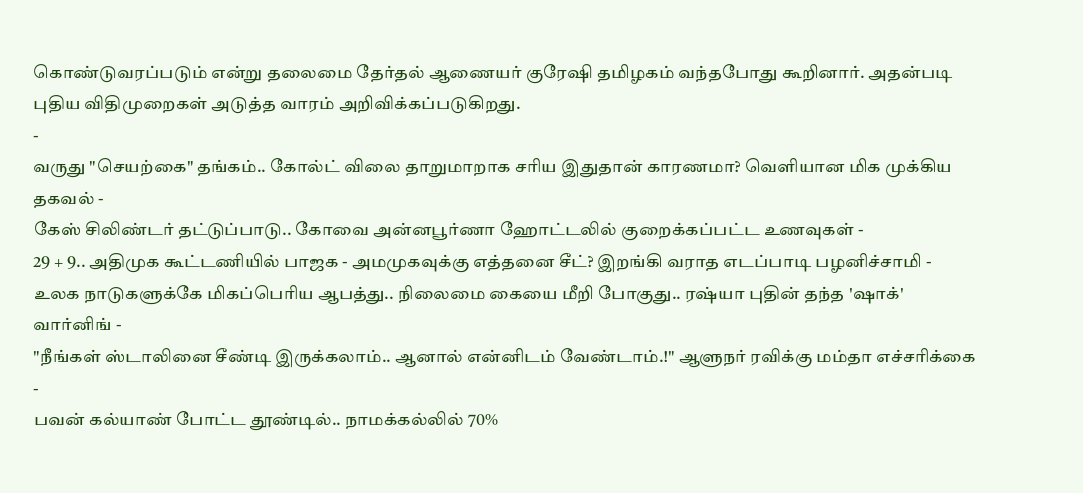கொண்டுவரப்படும் என்று தலைமை தேர்தல் ஆணையர் குரேஷி தமிழகம் வந்தபோது கூறினார். அதன்படி புதிய விதிமுறைகள் அடுத்த வாரம் அறிவிக்கப்படுகிறது.
-
வருது "செயற்கை" தங்கம்.. கோல்ட் விலை தாறுமாறாக சரிய இதுதான் காரணமா? வெளியான மிக முக்கிய தகவல் -
கேஸ் சிலிண்டர் தட்டுப்பாடு.. கோவை அன்னபூர்ணா ஹோட்டலில் குறைக்கப்பட்ட உணவுகள் -
29 + 9.. அதிமுக கூட்டணியில் பாஜக - அமமுகவுக்கு எத்தனை சீட்? இறங்கி வராத எடப்பாடி பழனிச்சாமி -
உலக நாடுகளுக்கே மிகப்பெரிய ஆபத்து.. நிலைமை கையை மீறி போகுது.. ரஷ்யா புதின் தந்த 'ஷாக்' வார்னிங் -
"நீங்கள் ஸ்டாலினை சீண்டி இருக்கலாம்.. ஆனால் என்னிடம் வேண்டாம்.!" ஆளுநர் ரவிக்கு மம்தா எச்சரிக்கை -
பவன் கல்யாண் போட்ட தூண்டில்.. நாமக்கல்லில் 70%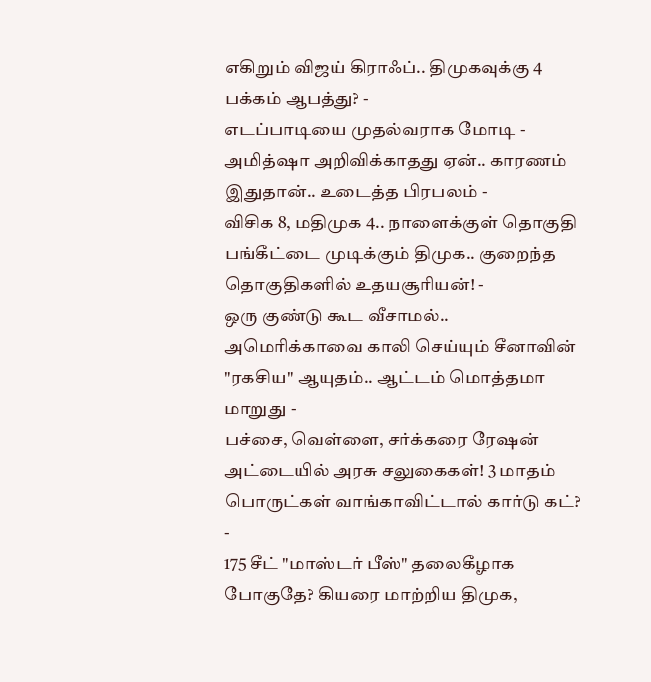எகிறும் விஜய் கிராஃப்.. திமுகவுக்கு 4 பக்கம் ஆபத்து? -
எடப்பாடியை முதல்வராக மோடி - அமித்ஷா அறிவிக்காதது ஏன்.. காரணம் இதுதான்.. உடைத்த பிரபலம் -
விசிக 8, மதிமுக 4.. நாளைக்குள் தொகுதி பங்கீட்டை முடிக்கும் திமுக.. குறைந்த தொகுதிகளில் உதயசூரியன்! -
ஒரு குண்டு கூட வீசாமல்.. அமெரிக்காவை காலி செய்யும் சீனாவின் "ரகசிய" ஆயுதம்.. ஆட்டம் மொத்தமா மாறுது -
பச்சை, வெள்ளை, சர்க்கரை ரேஷன் அட்டையில் அரசு சலுகைகள்! 3 மாதம் பொருட்கள் வாங்காவிட்டால் கார்டு கட்? -
175 சீட் "மாஸ்டர் பீஸ்" தலைகீழாக போகுதே? கியரை மாற்றிய திமுக,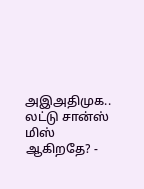அஇஅதிமுக.. லட்டு சான்ஸ் மிஸ் ஆகிறதே? -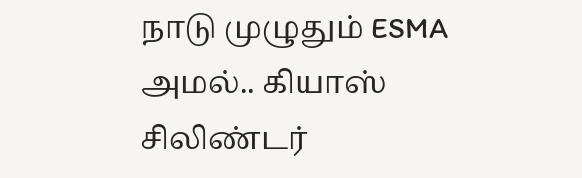நாடு முழுதும் ESMA அமல்.. கியாஸ் சிலிண்டர்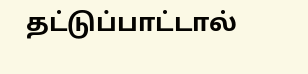தட்டுப்பாட்டால்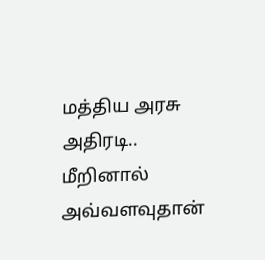மத்திய அரசு அதிரடி.. மீறினால் அவ்வளவுதான்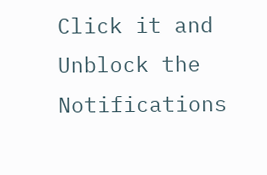Click it and Unblock the Notifications